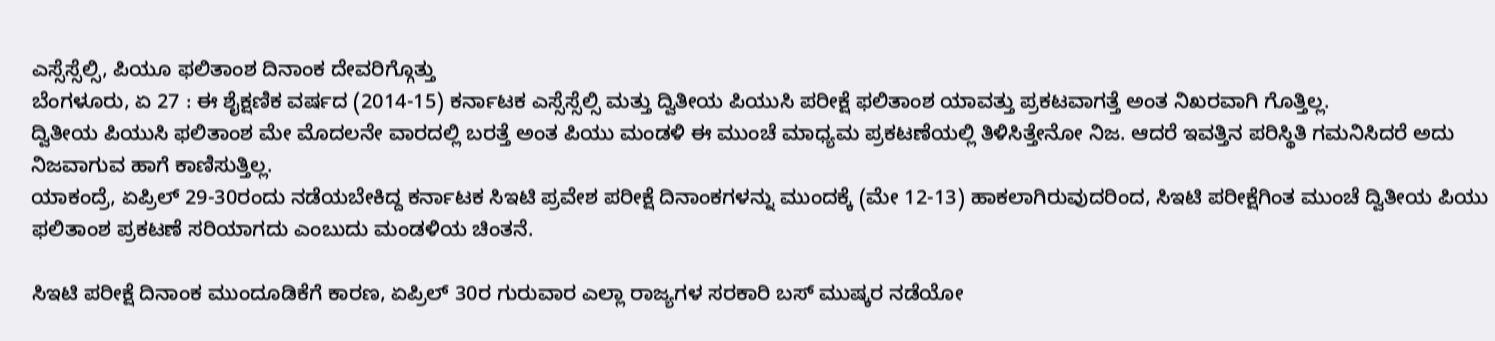ಎಸ್ಸೆಸ್ಸೆಲ್ಸಿ, ಪಿಯೂ ಫಲಿತಾಂಶ ದಿನಾಂಕ ದೇವರಿಗ್ಗೊತ್ತು
ಬೆಂಗಳೂರು, ಏ 27 : ಈ ಶೈಕ್ಷಣಿಕ ವರ್ಷದ (2014-15) ಕರ್ನಾಟಕ ಎಸ್ಸೆಸ್ಸೆಲ್ಸಿ ಮತ್ತು ದ್ವಿತೀಯ ಪಿಯುಸಿ ಪರೀಕ್ಷೆ ಫಲಿತಾಂಶ ಯಾವತ್ತು ಪ್ರಕಟವಾಗತ್ತೆ ಅಂತ ನಿಖರವಾಗಿ ಗೊತ್ತಿಲ್ಲ.
ದ್ವಿತೀಯ ಪಿಯುಸಿ ಫಲಿತಾಂಶ ಮೇ ಮೊದಲನೇ ವಾರದಲ್ಲಿ ಬರತ್ತೆ ಅಂತ ಪಿಯು ಮಂಡಳಿ ಈ ಮುಂಚೆ ಮಾಧ್ಯಮ ಪ್ರಕಟಣೆಯಲ್ಲಿ ತಿಳಿಸಿತ್ತೇನೋ ನಿಜ. ಆದರೆ ಇವತ್ತಿನ ಪರಿಸ್ಥಿತಿ ಗಮನಿಸಿದರೆ ಅದು ನಿಜವಾಗುವ ಹಾಗೆ ಕಾಣಿಸುತ್ತಿಲ್ಲ.
ಯಾಕಂದ್ರೆ, ಏಪ್ರಿಲ್ 29-30ರಂದು ನಡೆಯಬೇಕಿದ್ದ ಕರ್ನಾಟಕ ಸಿಇಟಿ ಪ್ರವೇಶ ಪರೀಕ್ಷೆ ದಿನಾಂಕಗಳನ್ನು ಮುಂದಕ್ಕೆ (ಮೇ 12-13) ಹಾಕಲಾಗಿರುವುದರಿಂದ, ಸಿಇಟಿ ಪರೀಕ್ಷೆಗಿಂತ ಮುಂಚೆ ದ್ವಿತೀಯ ಪಿಯು ಫಲಿತಾಂಶ ಪ್ರಕಟಣೆ ಸರಿಯಾಗದು ಎಂಬುದು ಮಂಡಳಿಯ ಚಿಂತನೆ.

ಸಿಇಟಿ ಪರೀಕ್ಷೆ ದಿನಾಂಕ ಮುಂದೂಡಿಕೆಗೆ ಕಾರಣ, ಏಪ್ರಿಲ್ 30ರ ಗುರುವಾರ ಎಲ್ಲಾ ರಾಜ್ಯಗಳ ಸರಕಾರಿ ಬಸ್ ಮುಷ್ಕರ ನಡೆಯೋ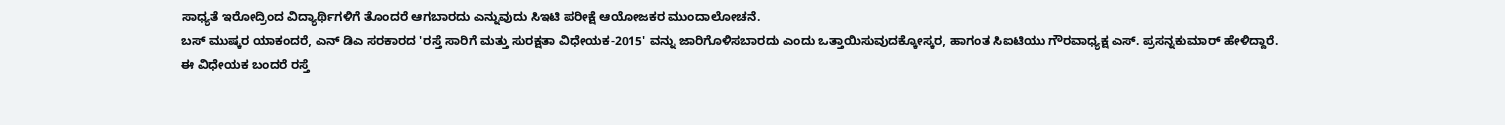ಸಾಧ್ಯತೆ ಇರೋದ್ರಿಂದ ವಿದ್ಯಾರ್ಥಿಗಳಿಗೆ ತೊಂದರೆ ಆಗಬಾರದು ಎನ್ನುವುದು ಸಿಇಟಿ ಪರೀಕ್ಷೆ ಆಯೋಜಕರ ಮುಂದಾಲೋಚನೆ.
ಬಸ್ ಮುಷ್ಕರ ಯಾಕಂದರೆ, ಎನ್ ಡಿಎ ಸರಕಾರದ 'ರಸ್ತೆ ಸಾರಿಗೆ ಮತ್ತು ಸುರಕ್ಷತಾ ವಿಧೇಯಕ-2015' ವನ್ನು ಜಾರಿಗೊಳಿಸಬಾರದು ಎಂದು ಒತ್ತಾಯಿಸುವುದಕ್ಕೋಸ್ಕರ, ಹಾಗಂತ ಸಿಐಟಿಯು ಗೌರವಾಧ್ಯಕ್ಷ ಎಸ್. ಪ್ರಸನ್ನಕುಮಾರ್ ಹೇಳಿದ್ದಾರೆ.
ಈ ವಿಧೇಯಕ ಬಂದರೆ ರಸ್ತೆ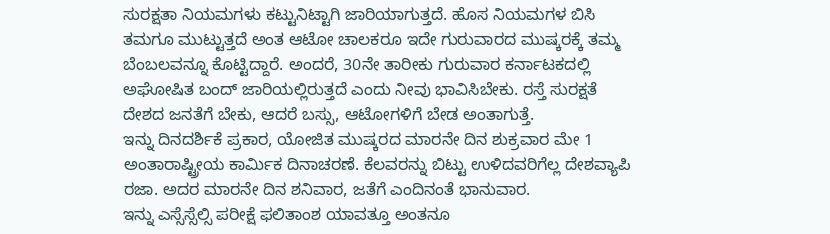ಸುರಕ್ಷತಾ ನಿಯಮಗಳು ಕಟ್ಟುನಿಟ್ಟಾಗಿ ಜಾರಿಯಾಗುತ್ತದೆ. ಹೊಸ ನಿಯಮಗಳ ಬಿಸಿ ತಮಗೂ ಮುಟ್ಟುತ್ತದೆ ಅಂತ ಆಟೋ ಚಾಲಕರೂ ಇದೇ ಗುರುವಾರದ ಮುಷ್ಕರಕ್ಕೆ ತಮ್ಮ ಬೆಂಬಲವನ್ನೂ ಕೊಟ್ಟಿದ್ದಾರೆ. ಅಂದರೆ, 30ನೇ ತಾರೀಕು ಗುರುವಾರ ಕರ್ನಾಟಕದಲ್ಲಿ ಅಘೋಷಿತ ಬಂದ್ ಜಾರಿಯಲ್ಲಿರುತ್ತದೆ ಎಂದು ನೀವು ಭಾವಿಸಿಬೇಕು. ರಸ್ತೆ ಸುರಕ್ಷತೆ ದೇಶದ ಜನತೆಗೆ ಬೇಕು, ಆದರೆ ಬಸ್ಸು, ಆಟೋಗಳಿಗೆ ಬೇಡ ಅಂತಾಗುತ್ತೆ.
ಇನ್ನು ದಿನದರ್ಶಿಕೆ ಪ್ರಕಾರ, ಯೋಜಿತ ಮುಷ್ಕರದ ಮಾರನೇ ದಿನ ಶುಕ್ರವಾರ ಮೇ 1 ಅಂತಾರಾಷ್ಟ್ರೀಯ ಕಾರ್ಮಿಕ ದಿನಾಚರಣೆ. ಕೆಲವರನ್ನು ಬಿಟ್ಟು ಉಳಿದವರಿಗೆಲ್ಲ ದೇಶವ್ಯಾಪಿ ರಜಾ. ಅದರ ಮಾರನೇ ದಿನ ಶನಿವಾರ, ಜತೆಗೆ ಎಂದಿನಂತೆ ಭಾನುವಾರ.
ಇನ್ನು ಎಸ್ಸೆಸ್ಸೆಲ್ಸಿ ಪರೀಕ್ಷೆ ಫಲಿತಾಂಶ ಯಾವತ್ತೂ ಅಂತನೂ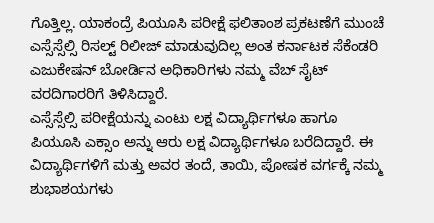ಗೊತ್ತಿಲ್ಲ. ಯಾಕಂದ್ರೆ ಪಿಯೂಸಿ ಪರೀಕ್ಷೆ ಫಲಿತಾಂಶ ಪ್ರಕಟಣೆಗೆ ಮುಂಚೆ ಎಸ್ಸೆಸ್ಸೆಲ್ಸಿ ರಿಸಲ್ಟ್ ರಿಲೀಜ್ ಮಾಡುವುದಿಲ್ಲ ಅಂತ ಕರ್ನಾಟಕ ಸೆಕೆಂಡರಿ ಎಜುಕೇಷನ್ ಬೋರ್ಡಿನ ಅಧಿಕಾರಿಗಳು ನಮ್ಮ ವೆಬ್ ಸೈಟ್ ವರದಿಗಾರರಿಗೆ ತಿಳಿಸಿದ್ದಾರೆ.
ಎಸ್ಸೆಸ್ಸೆಲ್ಸಿ ಪರೀಕ್ಷೆಯನ್ನು ಎಂಟು ಲಕ್ಷ ವಿದ್ಯಾರ್ಥಿಗಳೂ ಹಾಗೂ ಪಿಯೂಸಿ ಎಕ್ಸಾಂ ಅನ್ನು ಆರು ಲಕ್ಷ ವಿದ್ಯಾರ್ಥಿಗಳೂ ಬರೆದಿದ್ದಾರೆ. ಈ ವಿದ್ಯಾರ್ಥಿಗಳಿಗೆ ಮತ್ತು ಅವರ ತಂದೆ, ತಾಯಿ, ಪೋಷಕ ವರ್ಗಕ್ಕೆ ನಮ್ಮ ಶುಭಾಶಯಗಳು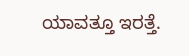ಯಾವತ್ತೂ ಇರತ್ತೆ.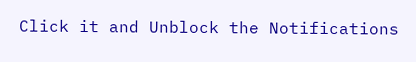Click it and Unblock the Notifications